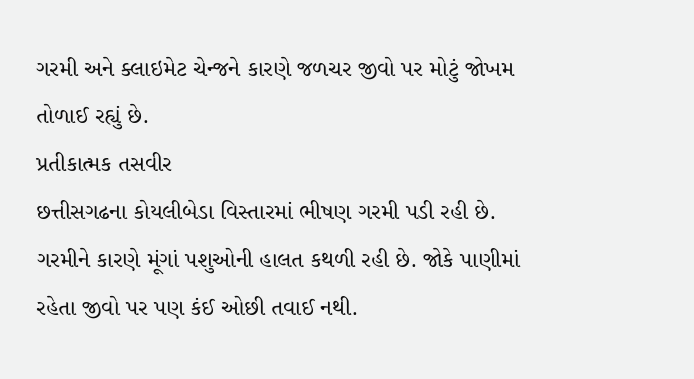ગરમી અને ક્લાઇમેટ ચેન્જને કારણે જળચર જીવો પર મોટું જોખમ તોળાઈ રહ્યું છે.
પ્રતીકાત્મક તસવીર
છત્તીસગઢના કોયલીબેડા વિસ્તારમાં ભીષણ ગરમી પડી રહી છે. ગરમીને કારણે મૂંગાં પશુઓની હાલત કથળી રહી છે. જોકે પાણીમાં રહેતા જીવો પર પણ કંઈ ઓછી તવાઈ નથી.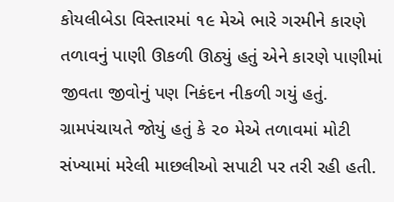કોયલીબેડા વિસ્તારમાં ૧૯ મેએ ભારે ગરમીને કારણે તળાવનું પાણી ઊકળી ઊઠ્યું હતું એને કારણે પાણીમાં જીવતા જીવોનું પણ નિકંદન નીકળી ગયું હતું. ગ્રામપંચાયતે જોયું હતું કે ૨૦ મેએ તળાવમાં મોટી સંખ્યામાં મરેલી માછલીઓ સપાટી પર તરી રહી હતી.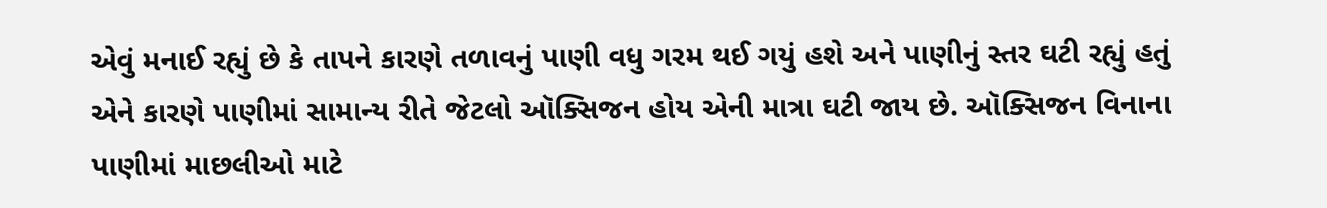એવું મનાઈ રહ્યું છે કે તાપને કારણે તળાવનું પાણી વધુ ગરમ થઈ ગયું હશે અને પાણીનું સ્તર ઘટી રહ્યું હતું એને કારણે પાણીમાં સામાન્ય રીતે જેટલો ઑક્સિજન હોય એની માત્રા ઘટી જાય છે. ઑક્સિજન વિનાના પાણીમાં માછલીઓ માટે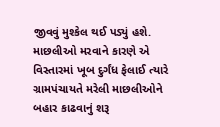જીવવું મુશ્કેલ થઈ પડ્યું હશે. માછલીઓ મરવાને કારણે એ વિસ્તારમાં ખૂબ દુર્ગંધ ફેલાઈ ત્યારે ગ્રામપંચાયતે મરેલી માછલીઓને બહાર કાઢવાનું શરૂ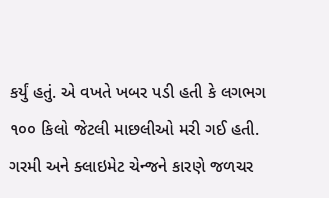કર્યું હતું. એ વખતે ખબર પડી હતી કે લગભગ ૧૦૦ કિલો જેટલી માછલીઓ મરી ગઈ હતી. ગરમી અને ક્લાઇમેટ ચેન્જને કારણે જળચર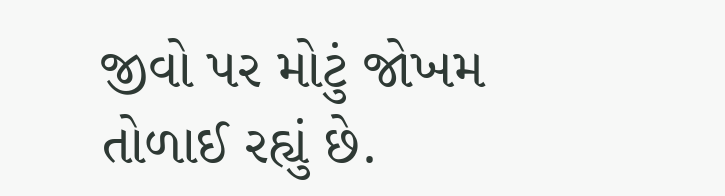જીવો પર મોટું જોખમ તોળાઈ રહ્યું છે.